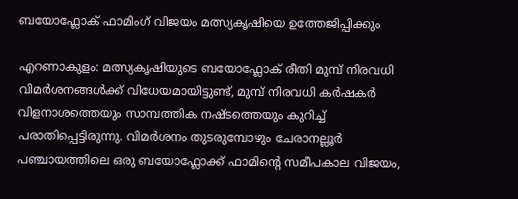ബയോഫ്ലോക് ഫാമിംഗ് വിജയം മത്സ്യകൃഷിയെ ഉത്തേജിപ്പിക്കും

എറണാകുളം: മത്സ്യകൃഷിയുടെ ബയോഫ്ലോക് രീതി മുമ്പ് നിരവധി വിമർശനങ്ങൾക്ക് വിധേയമായിട്ടുണ്ട്, മുമ്പ് നിരവധി കർഷകർ വിളനാശത്തെയും സാമ്പത്തിക നഷ്ടത്തെയും കുറിച്ച് പരാതിപ്പെട്ടിരുന്നു. വിമർശനം തുടരുമ്പോഴും ചേരാനല്ലൂർ പഞ്ചായത്തിലെ ഒരു ബയോഫ്ലോക്ക് ഫാമിന്റെ സമീപകാല വിജയം,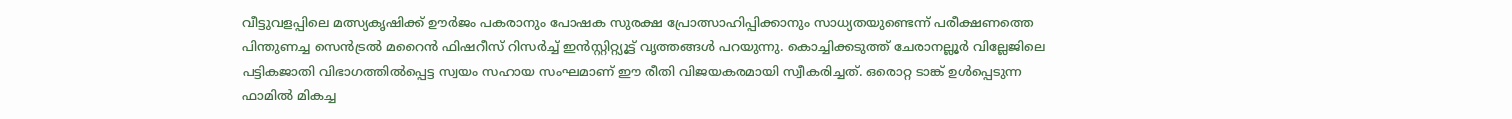വീട്ടുവളപ്പിലെ മത്സ്യകൃഷിക്ക് ഊർജം പകരാനും പോഷക സുരക്ഷ പ്രോത്സാഹിപ്പിക്കാനും സാധ്യതയുണ്ടെന്ന് പരീക്ഷണത്തെ പിന്തുണച്ച സെൻട്രൽ മറൈൻ ഫിഷറീസ് റിസർച്ച് ഇൻസ്റ്റിറ്റ്യൂട്ട് വൃത്തങ്ങൾ പറയുന്നു. കൊച്ചിക്കടുത്ത് ചേരാനല്ലൂർ വില്ലേജിലെ പട്ടികജാതി വിഭാഗത്തിൽപ്പെട്ട സ്വയം സഹായ സംഘമാണ് ഈ രീതി വിജയകരമായി സ്വീകരിച്ചത്. ഒരൊറ്റ ടാങ്ക് ഉൾപ്പെടുന്ന ഫാമിൽ മികച്ച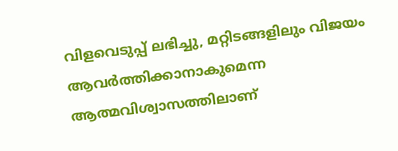വിളവെടുപ്പ് ലഭിച്ചു, മറ്റിടങ്ങളിലും വിജയം ആവർത്തിക്കാനാകുമെന്ന ആത്മവിശ്വാസത്തിലാണ്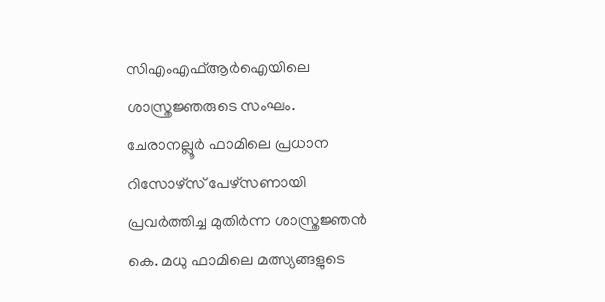സിഎംഎഫ്ആർഐയിലെ ശാസ്ത്രജ്ഞരുടെ സംഘം. ചേരാനല്ലൂർ ഫാമിലെ പ്രധാന റിസോഴ്സ് പേഴ്സണായി പ്രവർത്തിച്ച മുതിർന്ന ശാസ്ത്രജ്ഞൻ കെ. മധു ഫാമിലെ മത്സ്യങ്ങളുടെ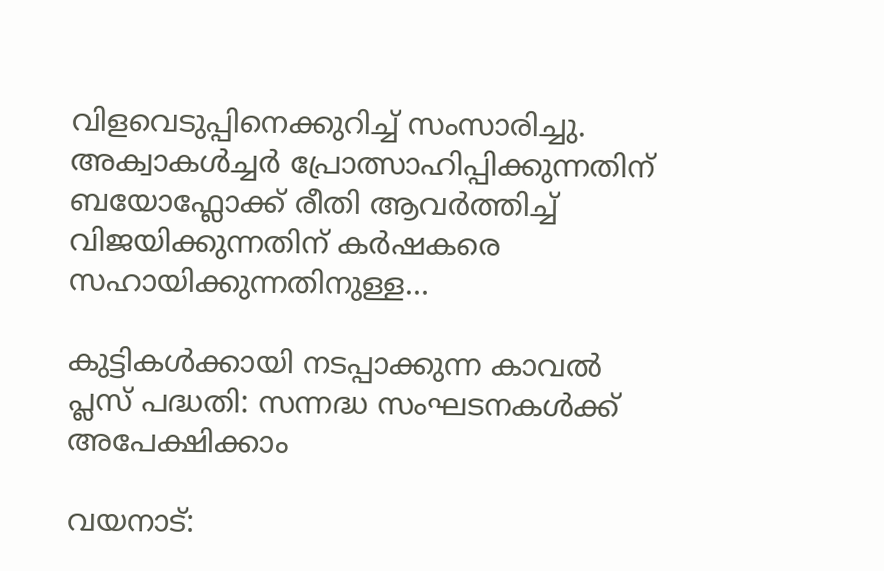വിളവെടുപ്പിനെക്കുറിച്ച് സംസാരിച്ചു. അക്വാകൾച്ചർ പ്രോത്സാഹിപ്പിക്കുന്നതിന് ബയോഫ്ലോക്ക് രീതി ആവർത്തിച്ച് വിജയിക്കുന്നതിന് കർഷകരെ സഹായിക്കുന്നതിനുള്ള…

കുട്ടികൾക്കായി നടപ്പാക്കുന്ന കാവൽ പ്ലസ് പദ്ധതി: സന്നദ്ധ സംഘടനകൾക്ക് അപേക്ഷിക്കാം

വയനാട്: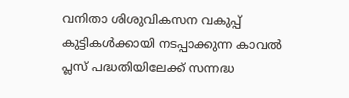വനിതാ ശിശുവികസന വകുപ്പ് കുട്ടികൾക്കായി നടപ്പാക്കുന്ന കാവൽ പ്ലസ് പദ്ധതിയിലേക്ക് സന്നദ്ധ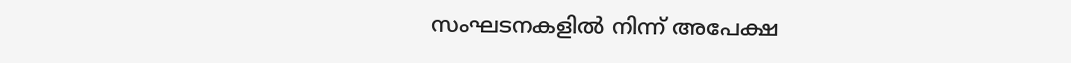സംഘടനകളിൽ നിന്ന് അപേക്ഷ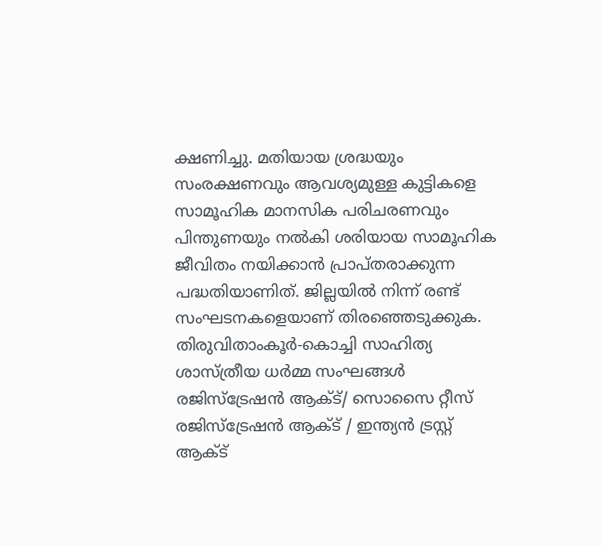ക്ഷണിച്ചു. മതിയായ ശ്രദ്ധയും സംരക്ഷണവും ആവശ്യമുള്ള കുട്ടികളെ സാമൂഹിക മാനസിക പരിചരണവും പിന്തുണയും നൽകി ശരിയായ സാമൂഹിക ജീവിതം നയിക്കാൻ പ്രാപ്തരാക്കുന്ന പദ്ധതിയാണിത്. ജില്ലയിൽ നിന്ന് രണ്ട് സംഘടനകളെയാണ് തിരഞ്ഞെടുക്കുക. തിരുവിതാംകൂര്‍-കൊച്ചി സാഹിത്യ ശാസ്ത്രീയ ധര്‍മ്മ സംഘങ്ങള്‍ രജിസ്ട്രേഷന്‍ ആക്ട്/ സൊസൈ റ്റീസ് രജിസ്ട്രേഷന്‍ ആക്ട് / ഇന്ത്യന്‍ ട്രസ്റ്റ് ആക്ട്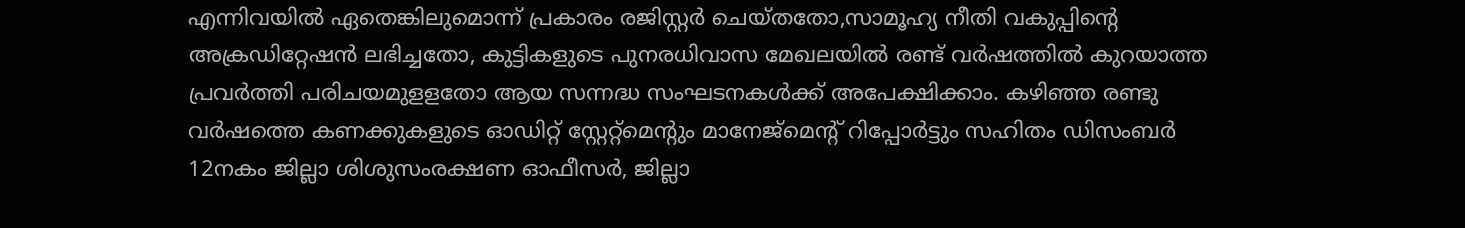എന്നിവയില്‍ ഏതെങ്കിലുമൊന്ന് പ്രകാരം രജിസ്റ്റര്‍ ചെയ്തതോ,സാമൂഹ്യ നീതി വകുപ്പിന്റെ അക്രഡിറ്റേഷന്‍ ലഭിച്ചതോ, കുട്ടികളുടെ പുനരധിവാസ മേഖലയില്‍ രണ്ട് വര്‍ഷത്തില്‍ കുറയാത്ത പ്രവര്‍ത്തി പരിചയമുളളതോ ആയ സന്നദ്ധ സംഘടനകള്‍ക്ക് അപേക്ഷിക്കാം. കഴിഞ്ഞ രണ്ടു വർഷത്തെ കണക്കുകളുടെ ഓഡിറ്റ് സ്റ്റേറ്റ്‌മെന്റും മാനേജ്‌മെന്റ് റിപ്പോർട്ടും സഹിതം ഡിസംബർ 12നകം ജില്ലാ ശിശുസംരക്ഷണ ഓഫീസർ, ജില്ലാ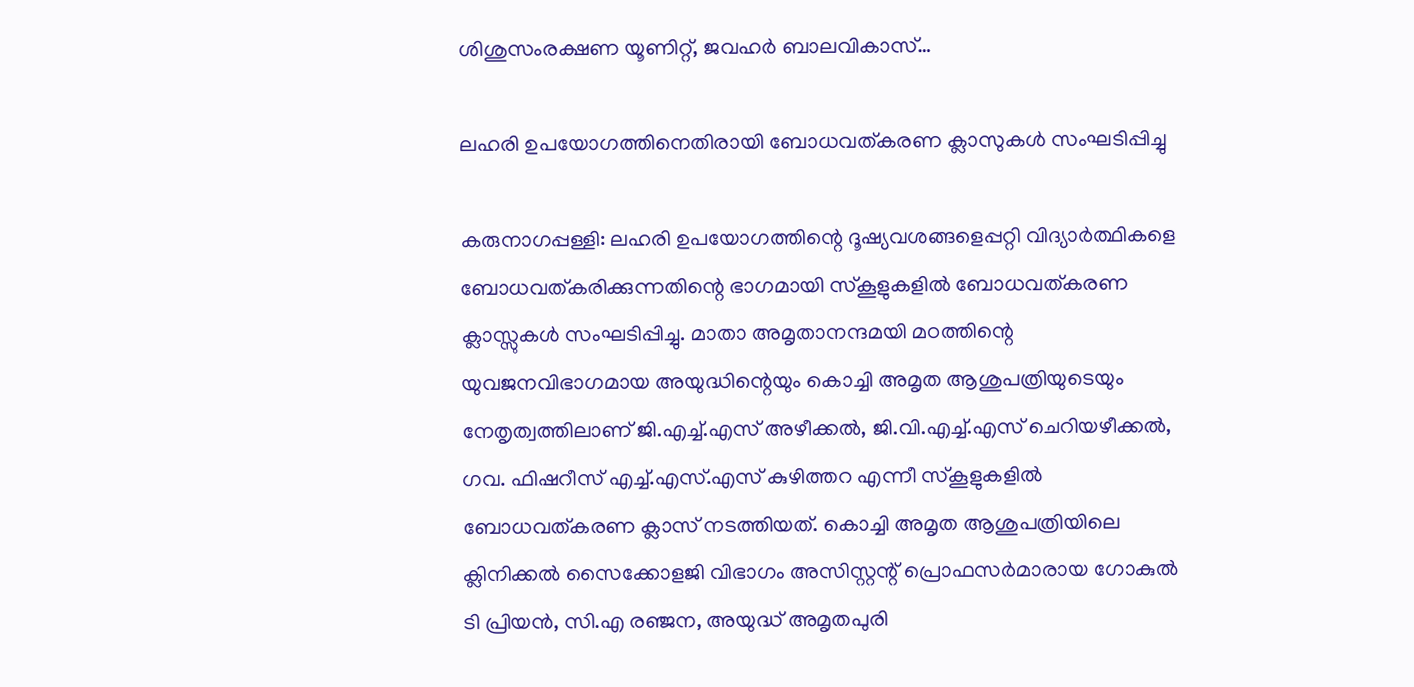ശിശുസംരക്ഷണ യൂണിറ്റ്, ജവഹർ ബാലവികാസ്…

ലഹരി ഉപയോഗത്തിനെതിരായി ബോധവത്കരണ ക്ലാസുകൾ സംഘടിപ്പിച്ചു

കരുനാഗപ്പള്ളി: ലഹരി ഉപയോഗത്തിന്റെ ദൂഷ്യവശങ്ങളെപ്പറ്റി വിദ്യാർത്ഥികളെ ബോധവത്കരിക്കുന്നതിന്റെ ഭാഗമായി സ്‌കൂളുകളിൽ ബോധവത്കരണ ക്ലാസ്സുകൾ സംഘടിപ്പിച്ചു. മാതാ അമൃതാനന്ദമയി മഠത്തിന്റെ യുവജനവിഭാഗമായ അയുദ്ധിന്റെയും കൊച്ചി അമൃത ആശുപത്രിയുടെയും നേതൃത്വത്തിലാണ് ജി.എച്ച്.എസ് അഴീക്കൽ, ജി.വി.എച്ച്.എസ് ചെറിയഴീക്കൽ, ഗവ. ഫിഷറീസ് എച്ച്.എസ്.എസ് കുഴിത്തറ എന്നീ സ്‌കൂളുകളിൽ ബോധവത്കരണ ക്ലാസ് നടത്തിയത്. കൊച്ചി അമൃത ആശുപത്രിയിലെ ക്ലിനിക്കൽ സൈക്കോളജി വിഭാഗം അസിസ്റ്റന്റ് പ്രൊഫസർമാരായ ഗോകുൽ ടി പ്രിയൻ, സി.എ രഞ്ജന, അയുദ്ധ് അമൃതപുരി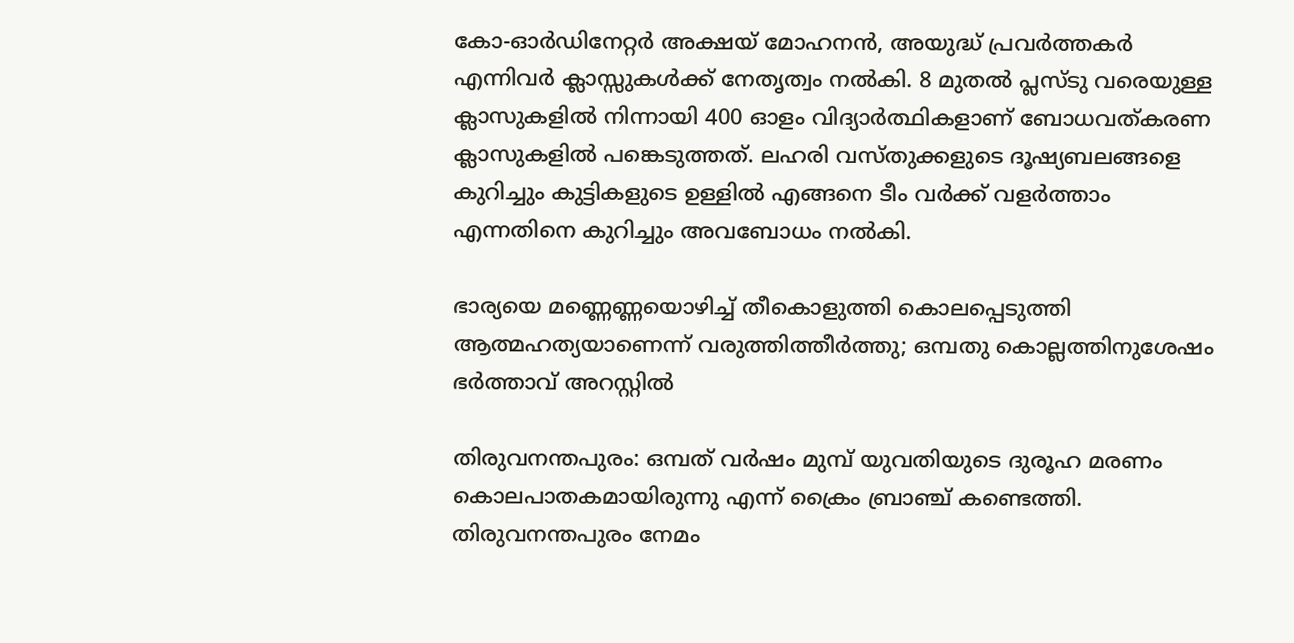കോ-ഓർഡിനേറ്റർ അക്ഷയ് മോഹനൻ, അയുദ്ധ് പ്രവർത്തകർ എന്നിവർ ക്ലാസ്സുകൾക്ക് നേതൃത്വം നൽകി. 8 മുതൽ പ്ലസ്ടു വരെയുള്ള ക്ലാസുകളിൽ നിന്നായി 400 ഓളം വിദ്യാർത്ഥികളാണ് ബോധവത്കരണ ക്ലാസുകളിൽ പങ്കെടുത്തത്. ലഹരി വസ്തുക്കളുടെ ദൂഷ്യബലങ്ങളെ കുറിച്ചും കുട്ടികളുടെ ഉള്ളിൽ എങ്ങനെ ടീം വർക്ക്‌ വളർത്താം എന്നതിനെ കുറിച്ചും അവബോധം നൽകി.

ഭാര്യയെ മണ്ണെണ്ണയൊഴിച്ച് തീകൊളുത്തി കൊലപ്പെടുത്തി ആത്മഹത്യയാണെന്ന് വരുത്തിത്തീര്‍ത്തു; ഒമ്പതു കൊല്ലത്തിനുശേഷം ഭര്‍ത്താവ് അറസ്റ്റില്‍

തിരുവനന്തപുരം: ഒമ്പത് വർഷം മുമ്പ് യുവതിയുടെ ദുരൂഹ മരണം കൊലപാതകമായിരുന്നു എന്ന് ക്രൈം ബ്രാഞ്ച് കണ്ടെത്തി. തിരുവനന്തപുരം നേമം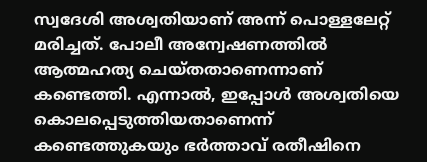സ്വദേശി അശ്വതിയാണ് അന്ന് പൊള്ളലേറ്റ് മരിച്ചത്. പോലീ അന്വേഷണത്തില്‍ ആത്മഹത്യ ചെയ്തതാണെന്നാണ് കണ്ടെത്തി. എന്നാൽ, ഇപ്പോൾ അശ്വതിയെ കൊലപ്പെടുത്തിയതാണെന്ന് കണ്ടെത്തുകയും ഭർത്താവ് രതീഷിനെ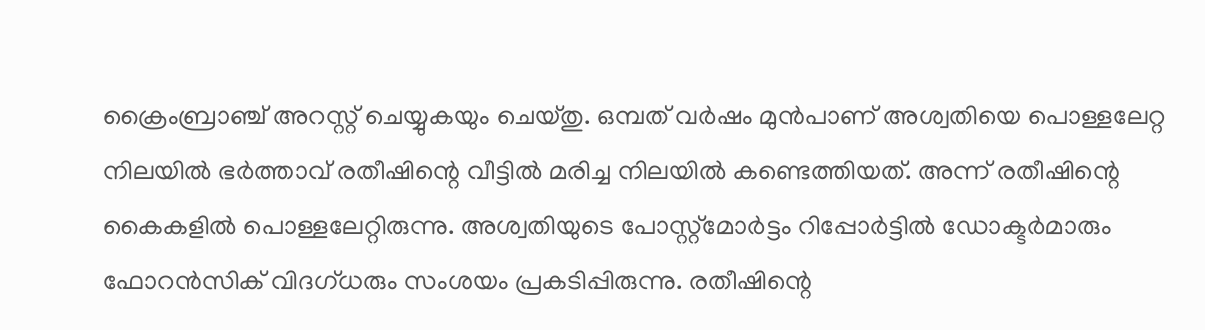ക്രൈംബ്രാഞ്ച് അറസ്റ്റ് ചെയ്യുകയും ചെയ്തു. ഒമ്പത് വർഷം മുൻപാണ് അശ്വതിയെ പൊള്ളലേറ്റ നിലയിൽ ഭർത്താവ് രതീഷിന്റെ വീട്ടിൽ മരിച്ച നിലയിൽ കണ്ടെത്തിയത്. അന്ന് രതീഷിന്റെ കൈകളില്‍ പൊള്ളലേറ്റിരുന്നു. അശ്വതിയുടെ പോസ്റ്റ്മോര്‍ട്ടം റിപ്പോര്‍ട്ടില്‍ ഡോക്ടർമാരും ഫോറൻസിക് വിദഗ്ധരും സംശയം പ്രകടിപ്പിരുന്നു. രതീഷിന്റെ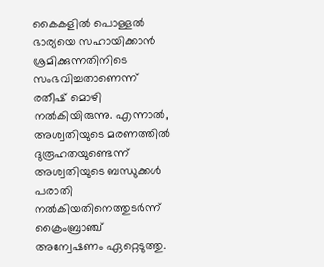കൈകളില്‍ പൊള്ളല്‍ ഭാര്യയെ സഹായിക്കാൻ ശ്രമിക്കുന്നതിനിടെ സംഭവിച്ചതാണെന്ന് രതീഷ് മൊഴി നൽകിയിരുന്നു. എന്നാല്‍, അശ്വതിയുടെ മരണത്തില്‍ ദുരൂഹതയുണ്ടെന്ന് അശ്വതിയുടെ ബന്ധുക്കൾ പരാതി നൽകിയതിനെത്തുടര്‍ന്ന് ക്രൈംബ്രാഞ്ച് അന്വേഷണം ഏറ്റെടുത്തു.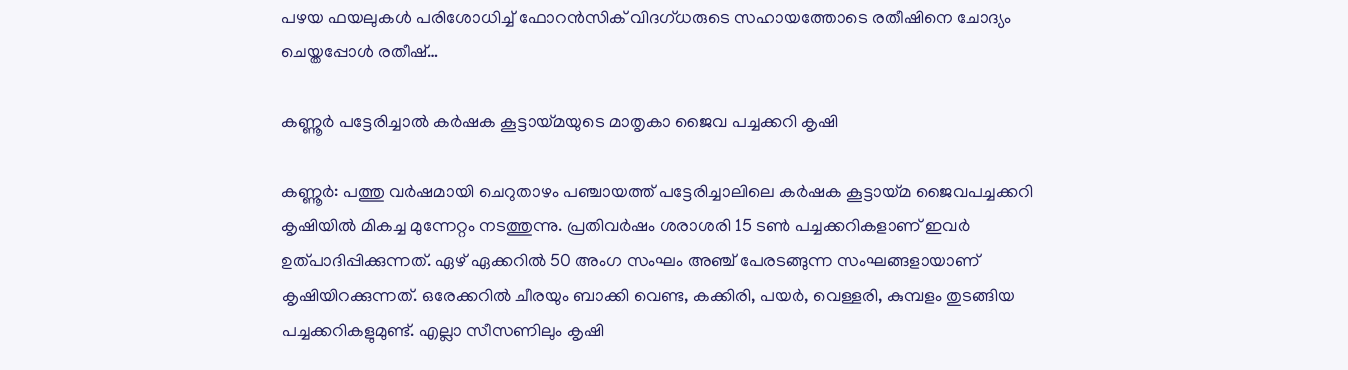പഴയ ഫയലുകൾ പരിശോധിച്ച് ഫോറൻസിക് വിദഗ്ധരുടെ സഹായത്തോടെ രതീഷിനെ ചോദ്യം ചെയ്തപ്പോള്‍ രതീഷ്…

കണ്ണൂര്‍ പട്ടേരിച്ചാല്‍ കര്‍ഷക കൂട്ടായ്മയുടെ മാതൃകാ ജൈവ പച്ചക്കറി കൃഷി

കണ്ണൂർ: പത്തു വർഷമായി ചെറുതാഴം പഞ്ചായത്ത് പട്ടേരിച്ചാലിലെ കർഷക കൂട്ടായ്മ ജൈവപച്ചക്കറി കൃഷിയിൽ മികച്ച മുന്നേറ്റം നടത്തുന്നു. പ്രതിവർഷം ശരാശരി 15 ടൺ പച്ചക്കറികളാണ് ഇവര്‍ ഉത്പാദിപ്പിക്കുന്നത്. ഏഴ് ഏക്കറിൽ 50 അംഗ സംഘം അഞ്ച് പേരടങ്ങുന്ന സംഘങ്ങളായാണ് കൃഷിയിറക്കുന്നത്. ഒരേക്കറിൽ ചീരയും ബാക്കി വെണ്ട, കക്കിരി, പയർ, വെള്ളരി, കുമ്പളം തുടങ്ങിയ പച്ചക്കറികളുമുണ്ട്. എല്ലാ സീസണിലും കൃഷി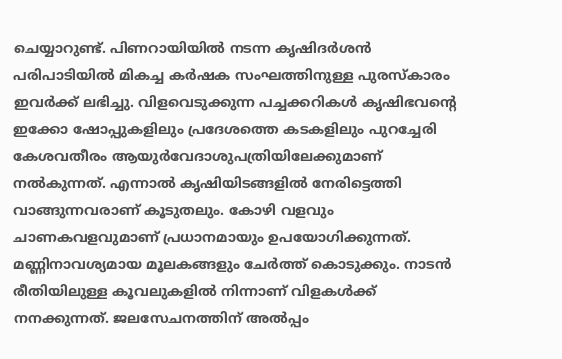ചെയ്യാറുണ്ട്. പിണറായിയിൽ നടന്ന കൃഷിദർശൻ പരിപാടിയിൽ മികച്ച കർഷക സംഘത്തിനുള്ള പുരസ്കാരം ഇവര്‍ക്ക് ലഭിച്ചു. വിളവെടുക്കുന്ന പച്ചക്കറികൾ കൃഷിഭവന്റെ ഇക്കോ ഷോപ്പുകളിലും പ്രദേശത്തെ കടകളിലും പുറച്ചേരി കേശവതീരം ആയുർവേദാശുപത്രിയിലേക്കുമാണ് നൽകുന്നത്. എന്നാൽ കൃഷിയിടങ്ങളിൽ നേരിട്ടെത്തി വാങ്ങുന്നവരാണ് കൂടുതലും. കോഴി വളവും ചാണകവളവുമാണ് പ്രധാനമായും ഉപയോഗിക്കുന്നത്. മണ്ണിനാവശ്യമായ മൂലകങ്ങളും ചേർത്ത് കൊടുക്കും. നാടൻ രീതിയിലുള്ള കൂവലുകളിൽ നിന്നാണ് വിളകൾക്ക് നനക്കുന്നത്. ജലസേചനത്തിന് അൽപ്പം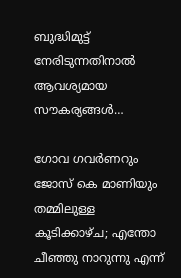ബുദ്ധിമുട്ട് നേരിടുന്നതിനാൽ ആവശ്യമായ സൗകര്യങ്ങൾ…

ഗോവ ഗവർണറും ജോസ് കെ മാണിയും തമ്മിലുള്ള കൂടിക്കാഴ്ച; എന്തോ ചീഞ്ഞു നാറുന്നു എന്ന്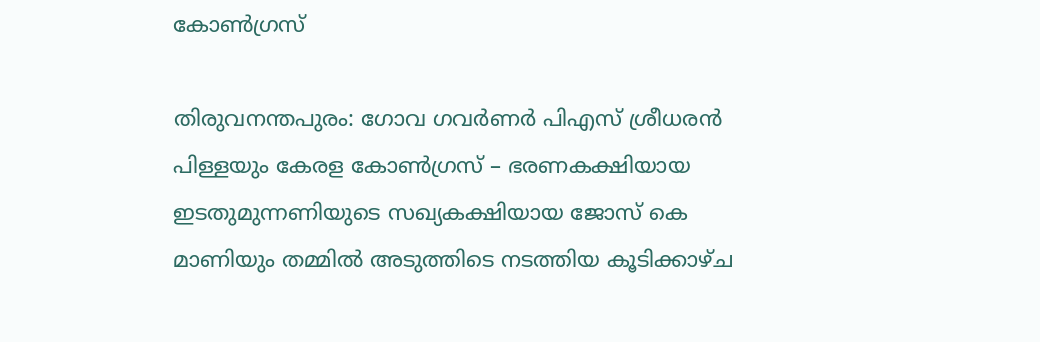കോണ്‍ഗ്രസ്

തിരുവനന്തപുരം: ഗോവ ഗവർണർ പിഎസ് ശ്രീധരൻ പിള്ളയും കേരള കോൺഗ്രസ് – ഭരണകക്ഷിയായ ഇടതുമുന്നണിയുടെ സഖ്യകക്ഷിയായ ജോസ് കെ മാണിയും തമ്മിൽ അടുത്തിടെ നടത്തിയ കൂടിക്കാഴ്ച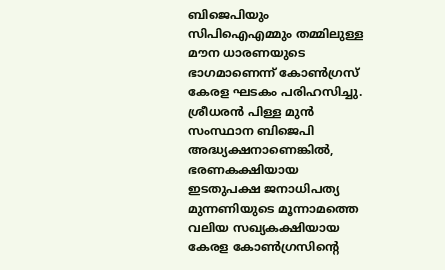ബിജെപിയും സിപിഐഎമ്മും തമ്മിലുള്ള മൗന ധാരണയുടെ ഭാഗമാണെന്ന് കോൺഗ്രസ് കേരള ഘടകം പരിഹസിച്ചു. ശ്രീധരന്‍ പിള്ള മുൻ സംസ്ഥാന ബിജെപി അദ്ധ്യക്ഷനാണെങ്കിൽ, ഭരണകക്ഷിയായ ഇടതുപക്ഷ ജനാധിപത്യ മുന്നണിയുടെ മൂന്നാമത്തെ വലിയ സഖ്യകക്ഷിയായ കേരള കോൺഗ്രസിന്റെ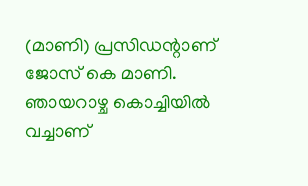(മാണി) പ്രസിഡന്റാണ് ജോസ് കെ മാണി. ഞായറാഴ്ച കൊച്ചിയിൽ വച്ചാണ്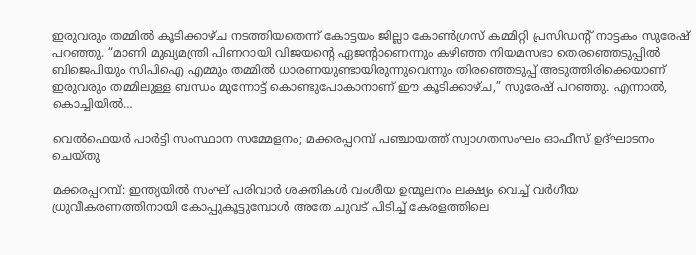ഇരുവരും തമ്മിൽ കൂടിക്കാഴ്ച നടത്തിയതെന്ന് കോട്ടയം ജില്ലാ കോൺഗ്രസ് കമ്മിറ്റി പ്രസിഡന്റ് നാട്ടകം സുരേഷ് പറഞ്ഞു. “മാണി മുഖ്യമന്ത്രി പിണറായി വിജയന്റെ ഏജന്റാണെന്നും കഴിഞ്ഞ നിയമസഭാ തെരഞ്ഞെടുപ്പിൽ ബിജെപിയും സിപിഐ എമ്മും തമ്മിൽ ധാരണയുണ്ടായിരുന്നുവെന്നും തിരഞ്ഞെടുപ്പ് അടുത്തിരിക്കെയാണ് ഇരുവരും തമ്മിലുള്ള ബന്ധം മുന്നോട്ട് കൊണ്ടുപോകാനാണ് ഈ കൂടിക്കാഴ്ച,” സുരേഷ് പറഞ്ഞു. എന്നാൽ, കൊച്ചിയിൽ…

വെൽഫെയർ പാർട്ടി സംസ്ഥാന സമ്മേളനം; മക്കരപ്പറമ്പ് പഞ്ചായത്ത് സ്വാഗതസംഘം ഓഫീസ് ഉദ്ഘാടനം ചെയ്തു

മക്കരപ്പറമ്പ്: ഇന്ത്യയിൽ സംഘ് പരിവാർ ശക്തികൾ വംശീയ ഉന്മൂലനം ലക്ഷ്യം വെച്ച് വർഗീയ ധ്രുവീകരണത്തിനായി കോപ്പുകൂട്ടുമ്പോൾ അതേ ചുവട് പിടിച്ച് കേരളത്തിലെ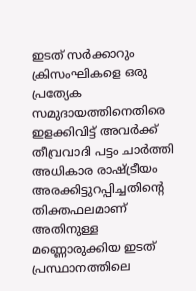ഇടത് സർക്കാറും ക്രിസംഘികളെ ഒരു പ്രത്യേക സമുദായത്തിനെതിരെ ഇളക്കിവിട്ട് അവർക്ക് തീവ്രവാദി പട്ടം ചാർത്തി അധികാര രാഷ്ട്രീയം അരക്കിട്ടുറപ്പിച്ചതിന്റെ തിക്തഫലമാണ് അതിനുള്ള മണ്ണൊരുക്കിയ ഇടത് പ്രസ്ഥാനത്തിലെ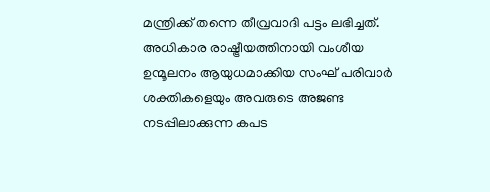മന്ത്രിക്ക് തന്നെ തീവ്രവാദി പട്ടം ലഭിച്ചത്. അധികാര രാഷ്ട്രീയത്തിനായി വംശീയ ഉന്മൂലനം ആയുധമാക്കിയ സംഘ് പരിവാർ ശക്തികളെയും അവരുടെ അജണ്ട നടപ്പിലാക്കുന്ന കപട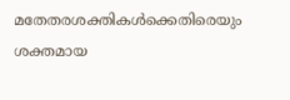മതേതരശക്തികൾക്കെതിരെയും ശക്തമായ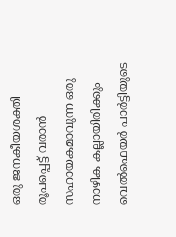ഒരു ജനകീയശക്തി രൂപപ്പെട്ട് വരാൻ സഹായകമാവുന്ന ഒരു നാഴിക കല്ലായിരിക്കും വെൽഫെയർ പാർട്ടിയുടെ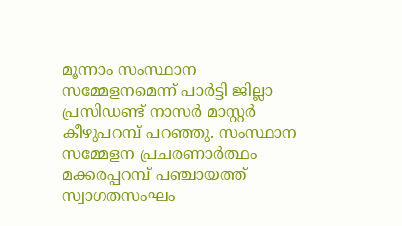മൂന്നാം സംസ്ഥാന സമ്മേളനമെന്ന് പാർട്ടി ജില്ലാ പ്രസിഡണ്ട് നാസർ മാസ്റ്റർ കീഴുപറമ്പ് പറഞ്ഞു. സംസ്ഥാന സമ്മേളന പ്രചരണാർത്ഥം മക്കരപ്പറമ്പ് പഞ്ചായത്ത് സ്വാഗതസംഘം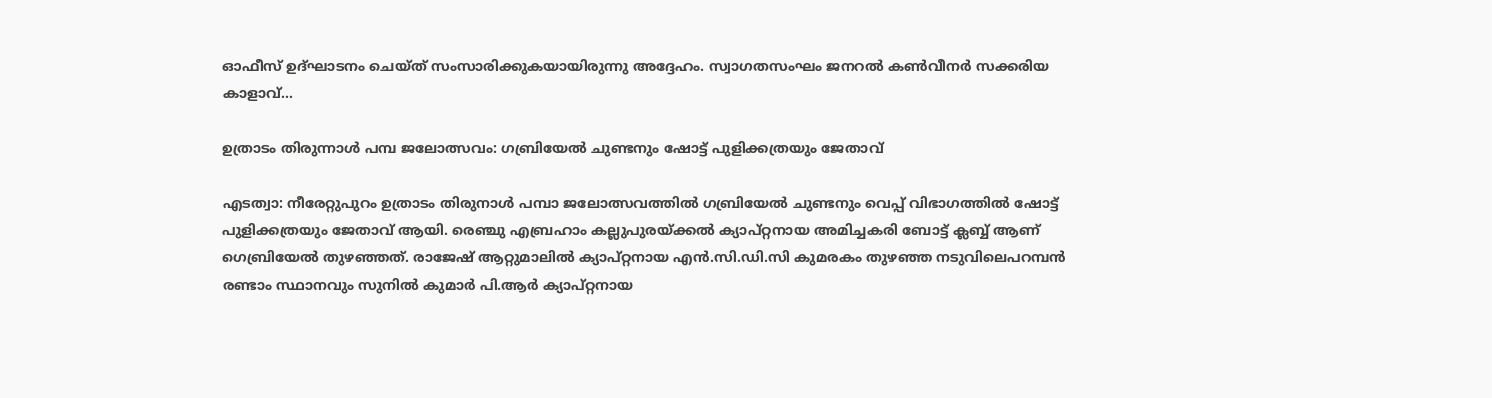ഓഫീസ് ഉദ്ഘാടനം ചെയ്ത് സംസാരിക്കുകയായിരുന്നു അദ്ദേഹം. സ്വാഗതസംഘം ജനറൽ കൺവീനർ സക്കരിയ കാളാവ്…

ഉത്രാടം തിരുന്നാൾ പമ്പ ജലോത്സവം: ഗബ്രിയേൽ ചുണ്ടനും ഷോട്ട് പുളിക്കത്രയും ജേതാവ്

എടത്വാ: നീരേറ്റുപുറം ഉത്രാടം തിരുനാൾ പമ്പാ ജലോത്സവത്തിൽ ഗബ്രിയേൽ ചുണ്ടനും വെപ്പ് വിഭാഗത്തിൽ ഷോട്ട് പുളിക്കത്രയും ജേതാവ് ആയി. രെഞ്ചു എബ്രഹാം കല്ലുപുരയ്ക്കൽ ക്യാപ്റ്റനായ അമിച്ചകരി ബോട്ട് ക്ലബ്ബ് ആണ് ഗെബ്രിയേൽ തുഴഞ്ഞത്. രാജേഷ് ആറ്റുമാലിൽ ക്യാപ്റ്റനായ എൻ.സി.ഡി.സി കുമരകം തുഴഞ്ഞ നടുവിലെപറമ്പൻ രണ്ടാം സ്ഥാനവും സുനിൽ കുമാർ പി.ആർ ക്യാപ്റ്റനായ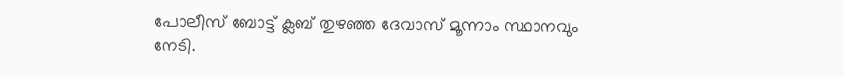പോലീസ് ബോട്ട് ക്ലബ് തുഴഞ്ഞ ദേവാസ് മൂന്നാം സ്ഥാനവും നേടി.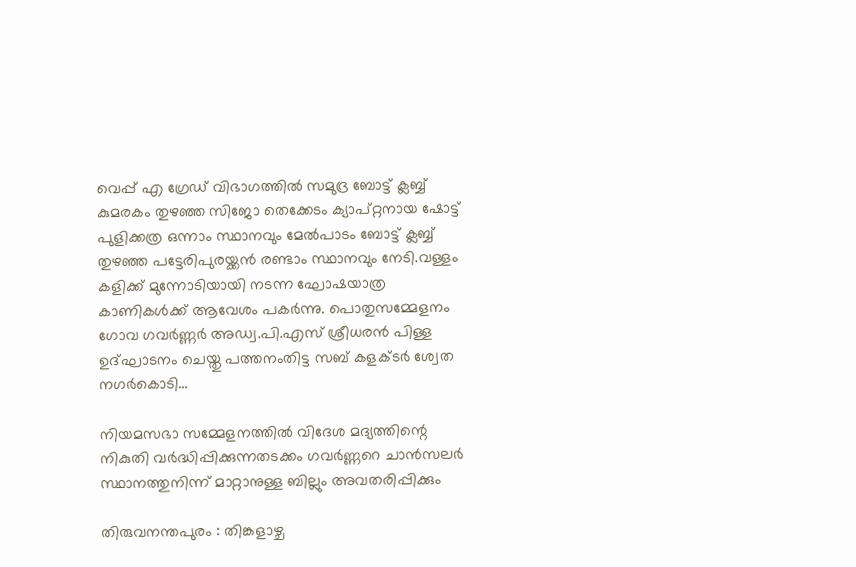വെപ്പ് എ ഗ്രേഡ് വിഭാഗത്തിൽ സമുദ്ര ബോട്ട് ക്ലബ്ബ് കുമരകം തുഴഞ്ഞ സിജോ തെക്കേടം ക്യാപ്റ്റനായ ഷോട്ട് പുളിക്കത്ര ഒന്നാം സ്ഥാനവും മേൽപാടം ബോട്ട് ക്ലബ്ബ് തുഴഞ്ഞ പട്ടേരിപുരയ്ക്കൻ രണ്ടാം സ്ഥാനവും നേടി.വള്ളം കളിക്ക് മുന്നോടിയായി നടന്ന ഘോഷയാത്ര കാണികൾക്ക് ആവേശം പകർന്നു. പൊതുസമ്മേളനം ഗോവ ഗവർണ്ണർ അഡ്വ.പി.എസ് ശ്രീധരൻ പിള്ള ഉദ്ഘാടനം ചെയ്തു പത്തനംതിട്ട സബ് കളക്ടർ ശ്വേത നഗർകൊടി…

നിയമസഭാ സമ്മേളനത്തിൽ വിദേശ മദ്യത്തിന്റെ നികുതി വര്‍ദ്ധിപ്പിക്കുന്നതടക്കം ഗവര്‍ണ്ണറെ ചാന്‍സലര്‍ സ്ഥാനത്തുനിന്ന് മാറ്റാനുള്ള ബില്ലും അവതരിപ്പിക്കും

തിരുവനന്തപുരം : തിങ്കളാഴ്ച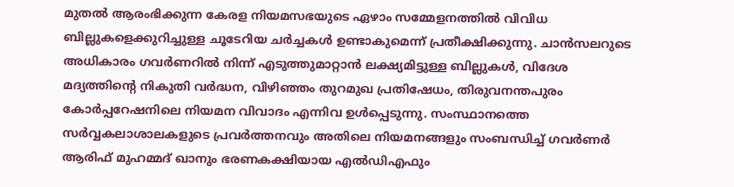മുതൽ ആരംഭിക്കുന്ന കേരള നിയമസഭയുടെ ഏഴാം സമ്മേളനത്തിൽ വിവിധ ബില്ലുകളെക്കുറിച്ചുള്ള ചൂടേറിയ ചർച്ചകൾ ഉണ്ടാകുമെന്ന് പ്രതീക്ഷിക്കുന്നു. ചാൻസലറുടെ അധികാരം ഗവർണറിൽ നിന്ന് എടുത്തുമാറ്റാൻ ലക്ഷ്യമിട്ടുള്ള ബില്ലുകൾ, വിദേശ മദ്യത്തിന്റെ നികുതി വര്‍ദ്ധന, വിഴിഞ്ഞം തുറമുഖ പ്രതിഷേധം, തിരുവനന്തപുരം കോർപ്പറേഷനിലെ നിയമന വിവാദം എന്നിവ ഉൾപ്പെടുന്നു. സംസ്ഥാനത്തെ സർവ്വകലാശാലകളുടെ പ്രവർത്തനവും അതിലെ നിയമനങ്ങളും സംബന്ധിച്ച് ഗവർണർ ആരിഫ് മുഹമ്മദ് ഖാനും ഭരണകക്ഷിയായ എൽഡിഎഫും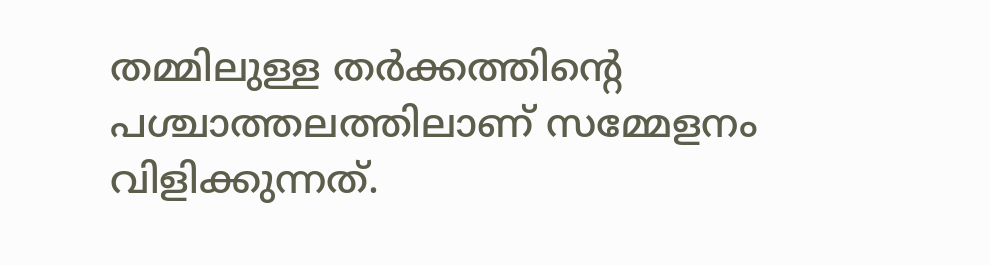തമ്മിലുള്ള തർക്കത്തിന്റെ പശ്ചാത്തലത്തിലാണ് സമ്മേളനം വിളിക്കുന്നത്.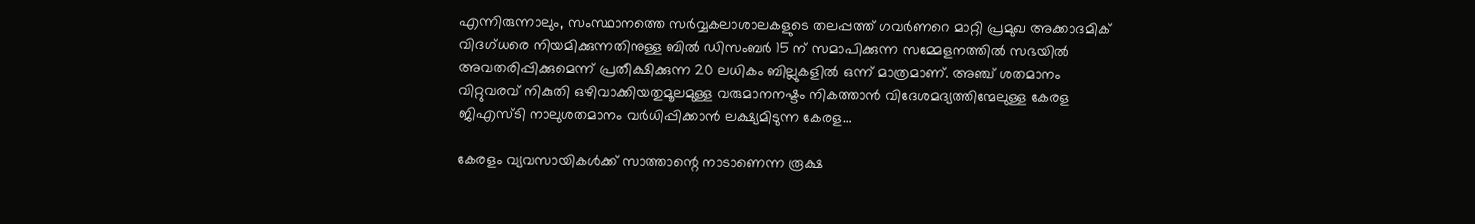എന്നിരുന്നാലും, സംസ്ഥാനത്തെ സർവ്വകലാശാലകളുടെ തലപ്പത്ത് ഗവർണറെ മാറ്റി പ്രമുഖ അക്കാദമിക് വിദഗ്ധരെ നിയമിക്കുന്നതിനുള്ള ബിൽ ഡിസംബർ 15 ന് സമാപിക്കുന്ന സമ്മേളനത്തിൽ സഭയിൽ അവതരിപ്പിക്കുമെന്ന് പ്രതീക്ഷിക്കുന്ന 20 ലധികം ബില്ലുകളിൽ ഒന്ന് മാത്രമാണ്. അഞ്ച് ശതമാനം വിറ്റുവരവ് നികുതി ഒഴിവാക്കിയതുമൂലമുള്ള വരുമാനനഷ്ടം നികത്താൻ വിദേശമദ്യത്തിന്മേലുള്ള കേരള ജിഎസ്ടി നാലുശതമാനം വർധിപ്പിക്കാൻ ലക്ഷ്യമിടുന്ന കേരള…

കേരളം വ്യവസായികൾക്ക് സാത്താന്റെ നാടാണെന്ന രൂക്ഷ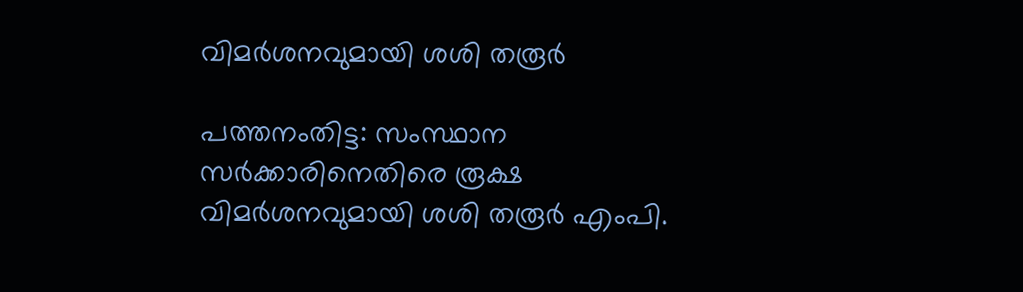വിമര്‍ശനവുമായി ശശി തരൂര്‍

പത്തനംതിട്ട: സംസ്ഥാന സർക്കാരിനെതിരെ രൂക്ഷ വിമർശനവുമായി ശശി തരൂർ എംപി.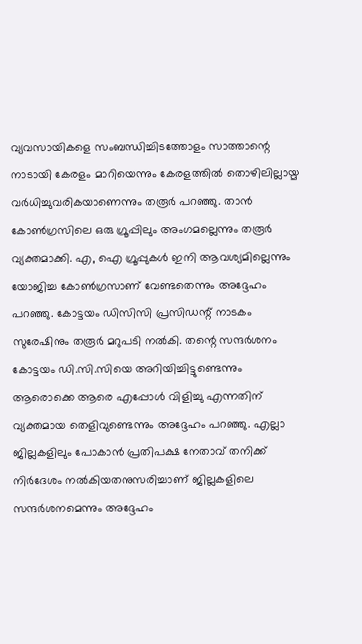വ്യവസായികളെ സംബന്ധിച്ചിടത്തോളം സാത്താന്റെ നാടായി കേരളം മാറിയെന്നും കേരളത്തിൽ തൊഴിലില്ലായ്മ വർധിച്ചുവരികയാണെന്നും തരൂർ പറഞ്ഞു. താൻ കോൺഗ്രസിലെ ഒരു ഗ്രൂപ്പിലും അംഗമല്ലെന്നും തരൂർ വ്യക്തമാക്കി. എ, ഐ ഗ്രൂപ്പുകൾ ഇനി ആവശ്യമില്ലെന്നും യോജിച്ച കോൺഗ്രസാണ് വേണ്ടതെന്നും അദ്ദേഹം പറഞ്ഞു. കോട്ടയം ഡിസിസി പ്രസിഡന്റ് നാടകം സുരേഷിനും തരൂർ മറുപടി നൽകി. തന്റെ സന്ദർശനം കോട്ടയം ഡി.സി.സിയെ അറിയിച്ചിട്ടുണ്ടെന്നും ആരൊക്കെ ആരെ എപ്പോൾ വിളിച്ചു എന്നതിന് വ്യക്തമായ തെളിവുണ്ടെന്നും അദ്ദേഹം പറഞ്ഞു. എല്ലാ ജില്ലകളിലും പോകാൻ പ്രതിപക്ഷ നേതാവ് തനിക്ക് നിർദേശം നൽകിയതനുസരിച്ചാണ് ജില്ലകളിലെ സന്ദർശനമെന്നും അദ്ദേഹം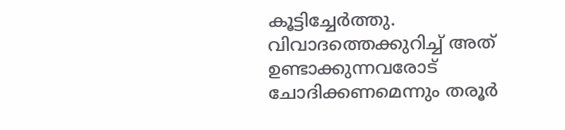കൂട്ടിച്ചേർത്തു. വിവാദത്തെക്കുറിച്ച് അത് ഉണ്ടാക്കുന്നവരോട് ചോദിക്കണമെന്നും തരൂർ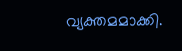വ്യക്തമമാക്കി.